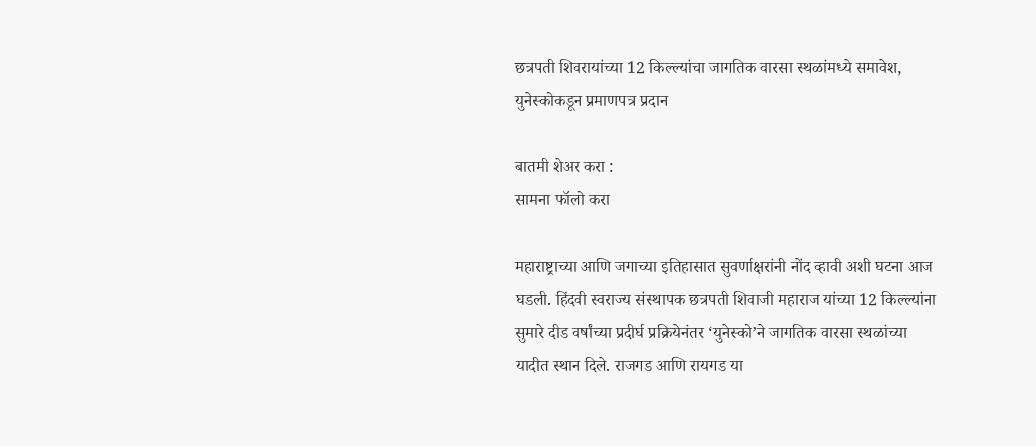छत्रपती शिवरायांच्या 12 किल्ल्यांचा जागतिक वारसा स्थळांमध्ये समावेश, युनेस्कोकडून प्रमाणपत्र प्रदान

बातमी शेअर करा :
सामना फॉलो करा

महाराष्ट्राच्या आणि जगाच्या इतिहासात सुवर्णाक्षरांनी नोंद व्हावी अशी घटना आज घडली. हिंदवी स्वराज्य संस्थापक छत्रपती शिवाजी महाराज यांच्या 12 किल्ल्यांना सुमारे दीड वर्षांच्या प्रदीर्घ प्रक्रियेनंतर ‘युनेस्को’ने जागतिक वारसा स्थळांच्या यादीत स्थान दिले. राजगड आणि रायगड या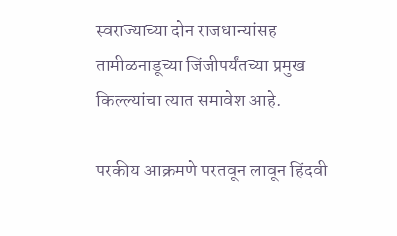स्वराज्याच्या दोन राजधान्यांसह तामीळनाडूच्या जिंजीपर्यंतच्या प्रमुख किल्ल्यांचा त्यात समावेश आहे.

परकीय आक्रमणे परतवून लावून हिंदवी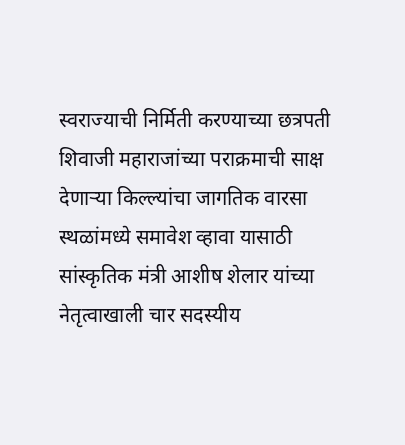स्वराज्याची निर्मिती करण्याच्या छत्रपती शिवाजी महाराजांच्या पराक्रमाची साक्ष देणाऱ्या किल्ल्यांचा जागतिक वारसा स्थळांमध्ये समावेश व्हावा यासाठी सांस्कृतिक मंत्री आशीष शेलार यांच्या नेतृत्वाखाली चार सदस्यीय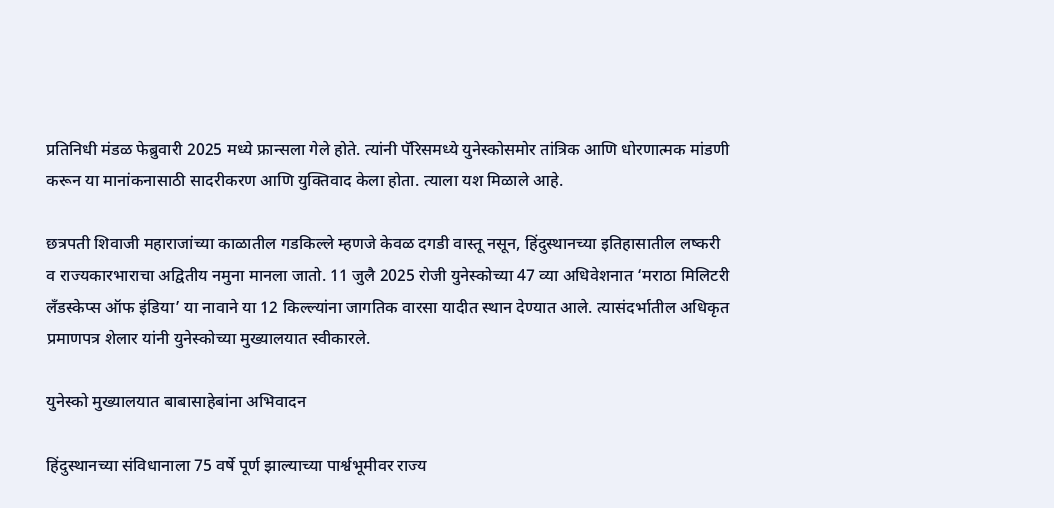प्रतिनिधी मंडळ फेब्रुवारी 2025 मध्ये फ्रान्सला गेले होते. त्यांनी पॅरिसमध्ये युनेस्कोसमोर तांत्रिक आणि धोरणात्मक मांडणी करून या मानांकनासाठी सादरीकरण आणि युक्तिवाद केला होता. त्याला यश मिळाले आहे.

छत्रपती शिवाजी महाराजांच्या काळातील गडकिल्ले म्हणजे केवळ दगडी वास्तू नसून, हिंदुस्थानच्या इतिहासातील लष्करी व राज्यकारभाराचा अद्वितीय नमुना मानला जातो. 11 जुलै 2025 रोजी युनेस्कोच्या 47 व्या अधिवेशनात ‘मराठा मिलिटरी लँडस्केप्स ऑफ इंडिया’ या नावाने या 12 किल्ल्यांना जागतिक वारसा यादीत स्थान देण्यात आले. त्यासंदर्भातील अधिकृत प्रमाणपत्र शेलार यांनी युनेस्कोच्या मुख्यालयात स्वीकारले.

युनेस्को मुख्यालयात बाबासाहेबांना अभिवादन

हिंदुस्थानच्या संविधानाला 75 वर्षे पूर्ण झाल्याच्या पार्श्वभूमीवर राज्य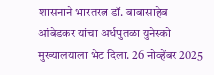शासनाने भारतरत्न डॉ. बाबासाहेब आंबेडकर यांचा अर्धपुतळा युनेस्को मुख्यालयाला भेट दिला. 26 नोव्हेंबर 2025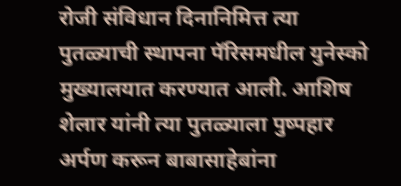रोजी संविधान दिनानिमित्त त्या पुतळ्याची स्थापना पॅरिसमधील युनेस्को मुख्यालयात करण्यात आली. आशिष शेलार यांनी त्या पुतळ्याला पुष्पहार अर्पण करून बाबासाहेबांना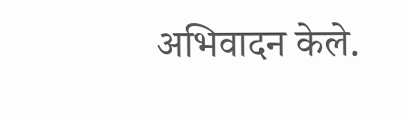अभिवादन केले.